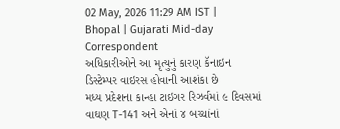02 May, 2026 11:29 AM IST | Bhopal | Gujarati Mid-day Correspondent
અધિકારીઓને આ મૃત્યુનું કારણ કૅનાઇન ડિસ્ટેમ્પર વાઇરસ હોવાની આશંકા છે
મધ્ય પ્રદેશના કાન્હા ટાઇગર રિઝર્વમાં ૯ દિવસમાં વાઘણ T-141 અને એનાં ૪ બચ્ચાંનાં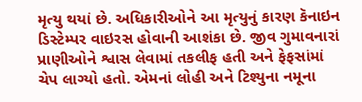મૃત્યુ થયાં છે. અધિકારીઓને આ મૃત્યુનું કારણ કૅનાઇન ડિસ્ટેમ્પર વાઇરસ હોવાની આશંકા છે. જીવ ગુમાવનારાં પ્રાણીઓને શ્વાસ લેવામાં તકલીફ હતી અને ફેફસાંમાં ચેપ લાગ્યો હતો. એમનાં લોહી અને ટિશ્યુના નમૂના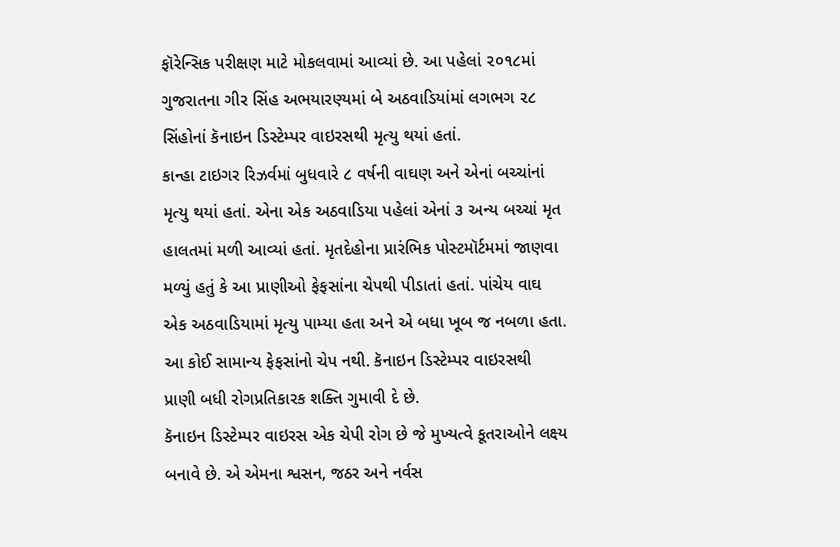ફૉરેન્સિક પરીક્ષણ માટે મોકલવામાં આવ્યાં છે. આ પહેલાં ૨૦૧૮માં ગુજરાતના ગીર સિંહ અભયારણ્યમાં બે અઠવાડિયાંમાં લગભગ ૨૮ સિંહોનાં કૅનાઇન ડિસ્ટેમ્પર વાઇરસથી મૃત્યુ થયાં હતાં.
કાન્હા ટાઇગર રિઝર્વમાં બુધવારે ૮ વર્ષની વાઘણ અને એનાં બચ્ચાંનાં મૃત્યુ થયાં હતાં. એના એક અઠવાડિયા પહેલાં એનાં ૩ અન્ય બચ્ચાં મૃત હાલતમાં મળી આવ્યાં હતાં. મૃતદેહોના પ્રારંભિક પોસ્ટમૉર્ટમમાં જાણવા મળ્યું હતું કે આ પ્રાણીઓ ફેફસાંના ચેપથી પીડાતાં હતાં. પાંચેય વાઘ એક અઠવાડિયામાં મૃત્યુ પામ્યા હતા અને એ બધા ખૂબ જ નબળા હતા. આ કોઈ સામાન્ય ફેફસાંનો ચેપ નથી. કૅનાઇન ડિસ્ટેમ્પર વાઇરસથી પ્રાણી બધી રોગપ્રતિકારક શક્તિ ગુમાવી દે છે.
કૅનાઇન ડિસ્ટેમ્પર વાઇરસ એક ચેપી રોગ છે જે મુખ્યત્વે કૂતરાઓને લક્ષ્ય બનાવે છે. એ એમના શ્વસન, જઠર અને નર્વસ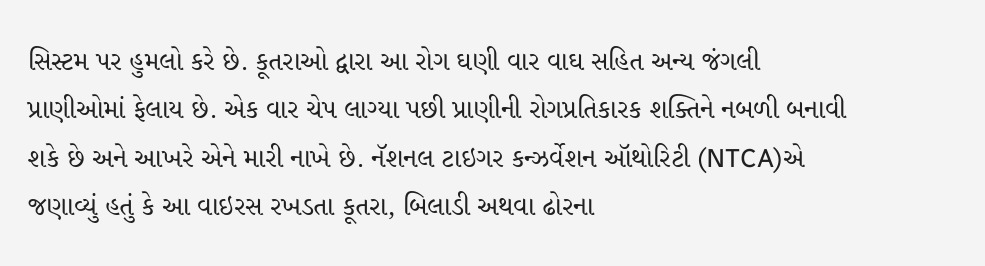સિસ્ટમ પર હુમલો કરે છે. કૂતરાઓ દ્વારા આ રોગ ઘણી વાર વાઘ સહિત અન્ય જંગલી પ્રાણીઓમાં ફેલાય છે. એક વાર ચેપ લાગ્યા પછી પ્રાણીની રોગપ્રતિકારક શક્તિને નબળી બનાવી શકે છે અને આખરે એને મારી નાખે છે. નૅશનલ ટાઇગર કન્ઝર્વેશન ઑથોરિટી (NTCA)એ જણાવ્યું હતું કે આ વાઇરસ રખડતા કૂતરા, બિલાડી અથવા ઢોરના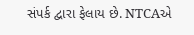સંપર્ક દ્વારા ફેલાય છે. NTCAએ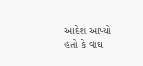આદેશ આપ્યો હતો કે વાઘ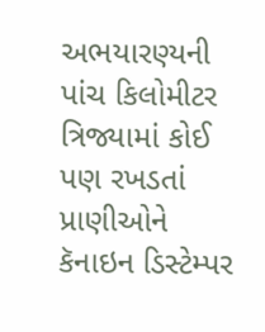અભયારણ્યની પાંચ કિલોમીટર ત્રિજ્યામાં કોઈ પણ રખડતાં પ્રાણીઓને કૅનાઇન ડિસ્ટેમ્પર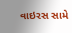વાઇરસ સામે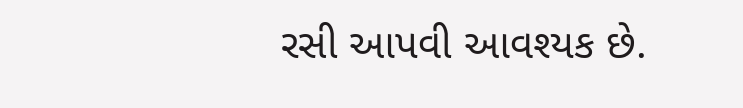રસી આપવી આવશ્યક છે.